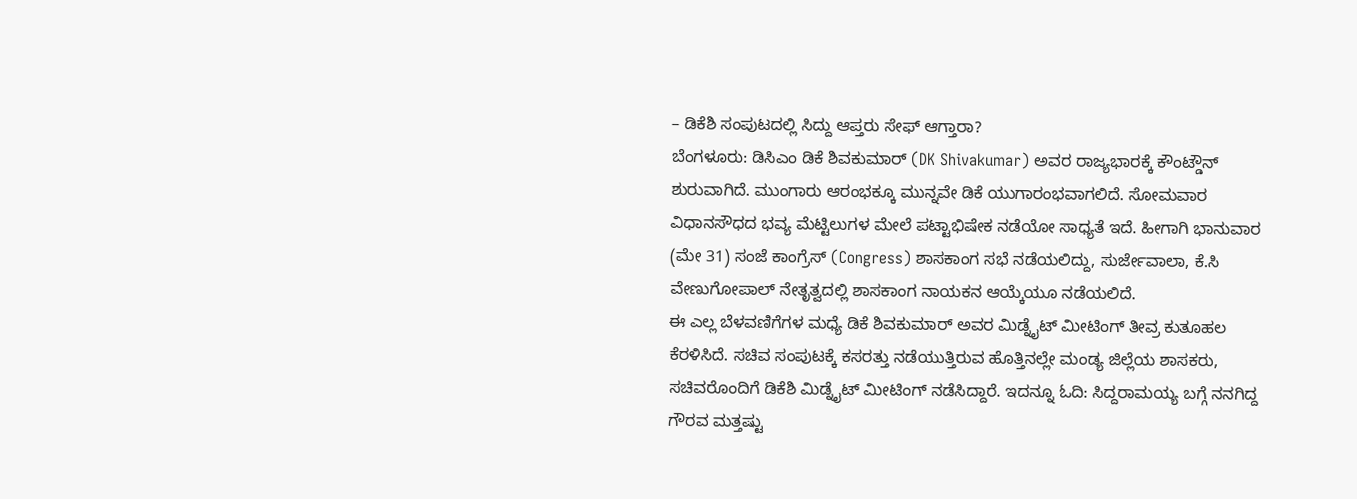– ಡಿಕೆಶಿ ಸಂಪುಟದಲ್ಲಿ ಸಿದ್ದು ಆಪ್ತರು ಸೇಫ್ ಆಗ್ತಾರಾ?
ಬೆಂಗಳೂರು: ಡಿಸಿಎಂ ಡಿಕೆ ಶಿವಕುಮಾರ್ (DK Shivakumar) ಅವರ ರಾಜ್ಯಭಾರಕ್ಕೆ ಕೌಂಟ್ಡೌನ್ ಶುರುವಾಗಿದೆ. ಮುಂಗಾರು ಆರಂಭಕ್ಕೂ ಮುನ್ನವೇ ಡಿಕೆ ಯುಗಾರಂಭವಾಗಲಿದೆ. ಸೋಮವಾರ ವಿಧಾನಸೌಧದ ಭವ್ಯ ಮೆಟ್ಟಿಲುಗಳ ಮೇಲೆ ಪಟ್ಟಾಭಿಷೇಕ ನಡೆಯೋ ಸಾಧ್ಯತೆ ಇದೆ. ಹೀಗಾಗಿ ಭಾನುವಾರ (ಮೇ 31) ಸಂಜೆ ಕಾಂಗ್ರೆಸ್ (Congress) ಶಾಸಕಾಂಗ ಸಭೆ ನಡೆಯಲಿದ್ದು, ಸುರ್ಜೇವಾಲಾ, ಕೆ.ಸಿ ವೇಣುಗೋಪಾಲ್ ನೇತೃತ್ವದಲ್ಲಿ ಶಾಸಕಾಂಗ ನಾಯಕನ ಆಯ್ಕೆಯೂ ನಡೆಯಲಿದೆ.
ಈ ಎಲ್ಲ ಬೆಳವಣಿಗೆಗಳ ಮಧ್ಯೆ ಡಿಕೆ ಶಿವಕುಮಾರ್ ಅವರ ಮಿಡ್ನೈಟ್ ಮೀಟಿಂಗ್ ತೀವ್ರ ಕುತೂಹಲ ಕೆರಳಿಸಿದೆ. ಸಚಿವ ಸಂಪುಟಕ್ಕೆ ಕಸರತ್ತು ನಡೆಯುತ್ತಿರುವ ಹೊತ್ತಿನಲ್ಲೇ ಮಂಡ್ಯ ಜಿಲ್ಲೆಯ ಶಾಸಕರು, ಸಚಿವರೊಂದಿಗೆ ಡಿಕೆಶಿ ಮಿಡ್ನೈಟ್ ಮೀಟಿಂಗ್ ನಡೆಸಿದ್ದಾರೆ. ಇದನ್ನೂ ಓದಿ: ಸಿದ್ದರಾಮಯ್ಯ ಬಗ್ಗೆ ನನಗಿದ್ದ ಗೌರವ ಮತ್ತಷ್ಟು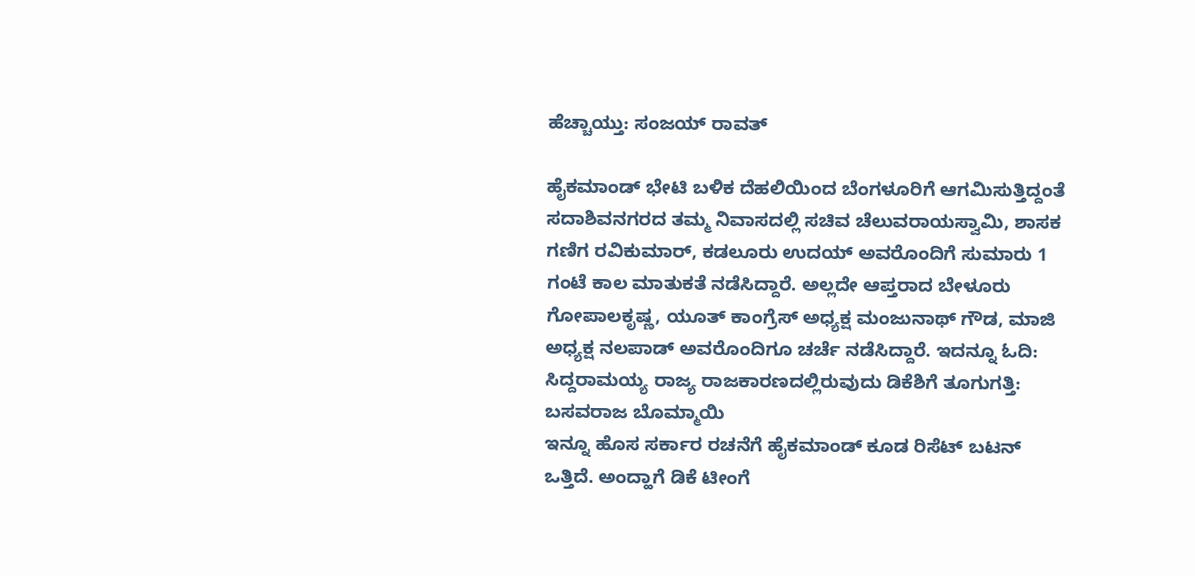ಹೆಚ್ಚಾಯ್ತು: ಸಂಜಯ್ ರಾವತ್

ಹೈಕಮಾಂಡ್ ಭೇಟಿ ಬಳಿಕ ದೆಹಲಿಯಿಂದ ಬೆಂಗಳೂರಿಗೆ ಆಗಮಿಸುತ್ತಿದ್ದಂತೆ ಸದಾಶಿವನಗರದ ತಮ್ಮ ನಿವಾಸದಲ್ಲಿ ಸಚಿವ ಚೆಲುವರಾಯಸ್ವಾಮಿ, ಶಾಸಕ ಗಣಿಗ ರವಿಕುಮಾರ್, ಕಡಲೂರು ಉದಯ್ ಅವರೊಂದಿಗೆ ಸುಮಾರು 1 ಗಂಟೆ ಕಾಲ ಮಾತುಕತೆ ನಡೆಸಿದ್ದಾರೆ. ಅಲ್ಲದೇ ಆಪ್ತರಾದ ಬೇಳೂರು ಗೋಪಾಲಕೃಷ್ಣ, ಯೂತ್ ಕಾಂಗ್ರೆಸ್ ಅಧ್ಯಕ್ಷ ಮಂಜುನಾಥ್ ಗೌಡ, ಮಾಜಿ ಅಧ್ಯಕ್ಷ ನಲಪಾಡ್ ಅವರೊಂದಿಗೂ ಚರ್ಚೆ ನಡೆಸಿದ್ದಾರೆ. ಇದನ್ನೂ ಓದಿ: ಸಿದ್ದರಾಮಯ್ಯ ರಾಜ್ಯ ರಾಜಕಾರಣದಲ್ಲಿರುವುದು ಡಿಕೆಶಿಗೆ ತೂಗುಗತ್ತಿ: ಬಸವರಾಜ ಬೊಮ್ಮಾಯಿ
ಇನ್ನೂ ಹೊಸ ಸರ್ಕಾರ ರಚನೆಗೆ ಹೈಕಮಾಂಡ್ ಕೂಡ ರಿಸೆಟ್ ಬಟನ್ ಒತ್ತಿದೆ. ಅಂದ್ಹಾಗೆ ಡಿಕೆ ಟೀಂಗೆ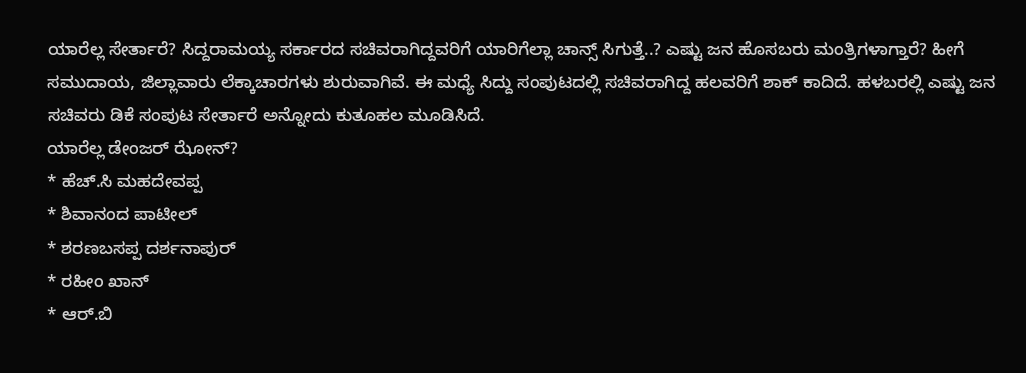ಯಾರೆಲ್ಲ ಸೇರ್ತಾರೆ? ಸಿದ್ದರಾಮಯ್ಯ ಸರ್ಕಾರದ ಸಚಿವರಾಗಿದ್ದವರಿಗೆ ಯಾರಿಗೆಲ್ಲಾ ಚಾನ್ಸ್ ಸಿಗುತ್ತೆ..? ಎಷ್ಟು ಜನ ಹೊಸಬರು ಮಂತ್ರಿಗಳಾಗ್ತಾರೆ? ಹೀಗೆ ಸಮುದಾಯ, ಜಿಲ್ಲಾವಾರು ಲೆಕ್ಕಾಚಾರಗಳು ಶುರುವಾಗಿವೆ. ಈ ಮಧ್ಯೆ ಸಿದ್ದು ಸಂಪುಟದಲ್ಲಿ ಸಚಿವರಾಗಿದ್ದ ಹಲವರಿಗೆ ಶಾಕ್ ಕಾದಿದೆ. ಹಳಬರಲ್ಲಿ ಎಷ್ಟು ಜನ ಸಚಿವರು ಡಿಕೆ ಸಂಪುಟ ಸೇರ್ತಾರೆ ಅನ್ನೋದು ಕುತೂಹಲ ಮೂಡಿಸಿದೆ.
ಯಾರೆಲ್ಲ ಡೇಂಜರ್ ಝೋನ್?
* ಹೆಚ್.ಸಿ ಮಹದೇವಪ್ಪ
* ಶಿವಾನಂದ ಪಾಟೀಲ್
* ಶರಣಬಸಪ್ಪ ದರ್ಶನಾಪುರ್
* ರಹೀಂ ಖಾನ್
* ಆರ್.ಬಿ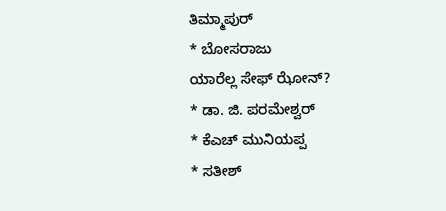ತಿಮ್ಮಾಪುರ್
* ಬೋಸರಾಜು
ಯಾರೆಲ್ಲ ಸೇಫ್ ಝೋನ್?
* ಡಾ. ಜಿ. ಪರಮೇಶ್ವರ್
* ಕೆಎಚ್ ಮುನಿಯಪ್ಪ
* ಸತೀಶ್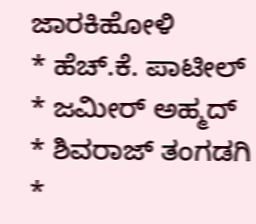ಜಾರಕಿಹೋಳಿ
* ಹೆಚ್.ಕೆ. ಪಾಟೀಲ್
* ಜಮೀರ್ ಅಹ್ಮದ್
* ಶಿವರಾಜ್ ತಂಗಡಗಿ
*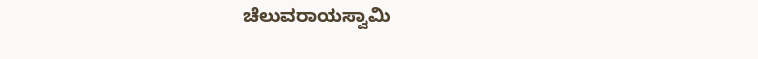ಚೆಲುವರಾಯಸ್ವಾಮಿ